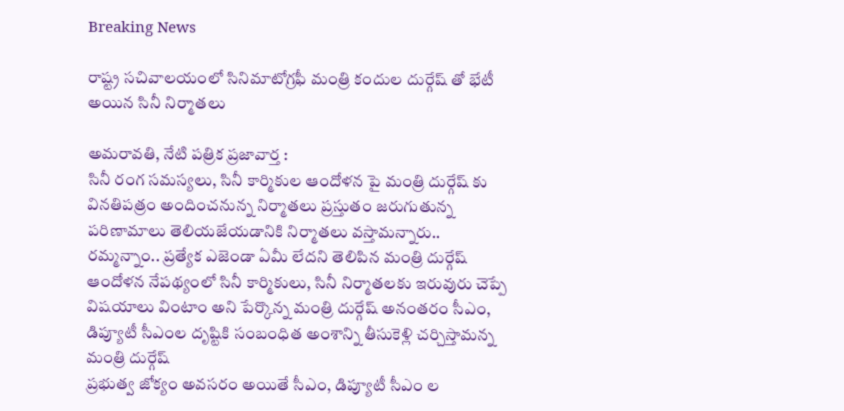Breaking News

రాష్ట్ర సచివాలయంలో సినిమాటోగ్రఫీ మంత్రి కందుల దుర్గేష్ తో భేటీ అయిన సినీ నిర్మాతలు

అమరావతి, నేటి పత్రిక ప్రజావార్త :
సినీ రంగ సమస్యలు, సినీ కార్మికుల ఆందోళన పై మంత్రి దుర్గేష్ కు వినతిపత్రం అందించనున్న నిర్మాతలు ప్రస్తుతం జరుగుతున్న పరిణామాలు తెలియజేయడానికి నిర్మాతలు వస్తామన్నారు.. రమ్మన్నాం.. ప్రత్యేక ఎజెండా ఏమీ లేదని తెలిపిన మంత్రి దుర్గేష్ ఆందోళన నేపథ్యంలో సినీ కార్మికులు, సినీ నిర్మాతలకు ఇరువురు చెప్పే విషయాలు వింటాం అని పేర్కొన్న మంత్రి దుర్గేష్ అనంతరం సీఎం, డిప్యూటీ సీఎంల దృష్టికి సంబంధిత అంశాన్ని తీసుకెళ్లి చర్చిస్తామన్న మంత్రి దుర్గేష్
ప్రభుత్వ జోక్యం అవసరం అయితే సీఎం, డిప్యూటీ సీఎం ల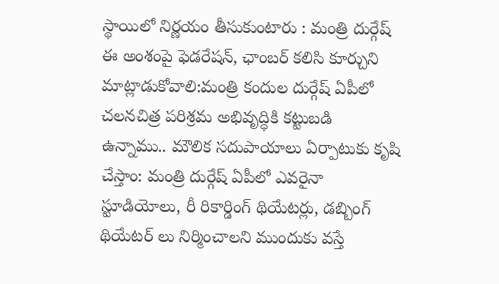స్థాయిలో నిర్ణయం తీసుకుంటారు : మంత్రి దుర్గేష్
ఈ అంశంపై ఫెడరేషన్‌, ఛాంబర్‌ కలిసి కూర్చుని మాట్లాడుకోవాలి:మంత్రి కందుల దుర్గేష్‌ ఏపీలో చలనచిత్ర పరిశ్రమ అభివృద్ధికి కట్టుబడి ఉన్నాము.. మౌలిక సదుపాయాలు ఏర్పాటుకు కృషి చేస్తాం: మంత్రి దుర్గేష్ ఏపీలో ఎవరైనా స్టూడియోలు, రీ రికార్డింగ్ థియేటర్లు, డబ్బింగ్ థియేటర్ లు నిర్మించాలని ముందుకు వస్తే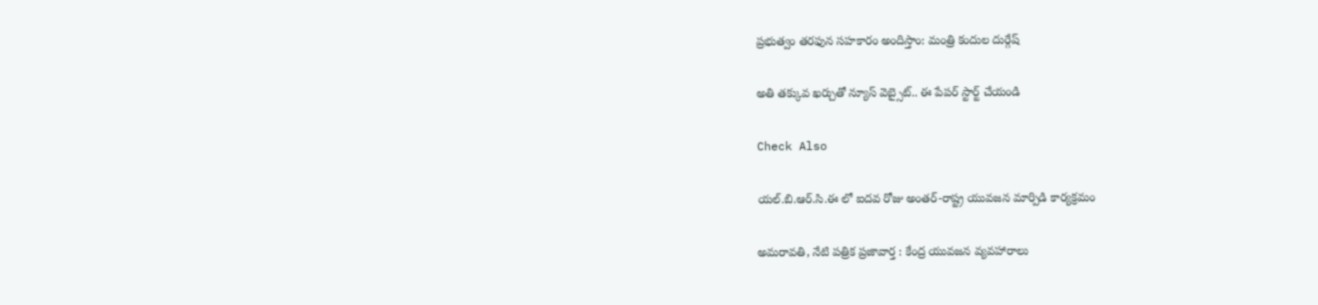ప్రభుత్వం తరఫున సహకారం అందిస్తాం: మంత్రి కందుల దుర్గేష్

అతి తక్కువ ఖర్చుతో న్యూస్ వెబ్సైట్.. ఈ పేపర్ స్టార్ట్ చేయండి

Check Also

యల్.బి.ఆర్.సి.ఈ లో ఐదవ రోజు అంతర్-రాష్ట్ర యువజన మార్పిడి కార్యక్రమం

అమరావతి, నేటి పత్రిక ప్రజావార్త : కేంద్ర యువజన వ్యవహారాలు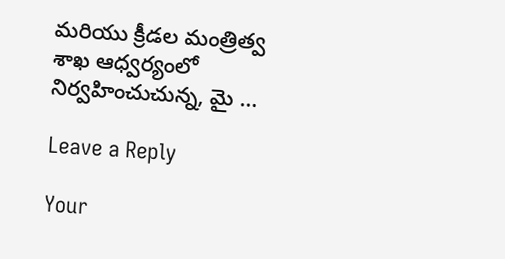మరియు క్రీడల మంత్రిత్వ శాఖ ఆధ్వర్యంలో నిర్వహించుచున్న, మై …

Leave a Reply

Your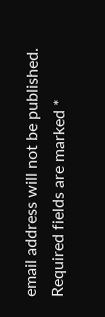email address will not be published. Required fields are marked *